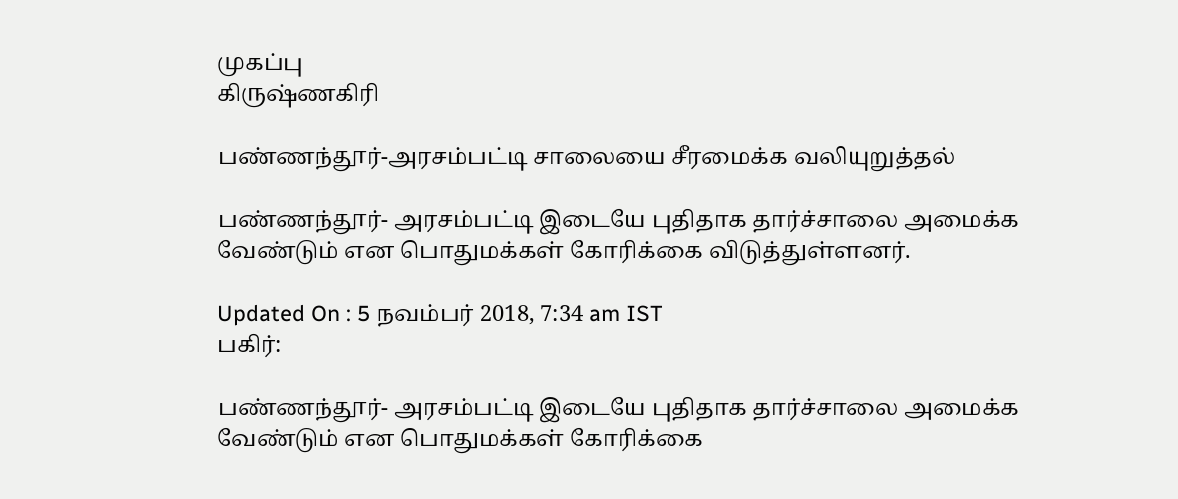முகப்பு
கிருஷ்ணகிரி

பண்ணந்தூர்-அரசம்பட்டி சாலையை சீரமைக்க வலியுறுத்தல்

பண்ணந்தூர்- அரசம்பட்டி இடையே புதிதாக தார்ச்சாலை அமைக்க வேண்டும் என பொதுமக்கள் கோரிக்கை விடுத்துள்ளனர்.

Updated On : 5 நவம்பர் 2018, 7:34 am IST
பகிர்:

பண்ணந்தூர்- அரசம்பட்டி இடையே புதிதாக தார்ச்சாலை அமைக்க வேண்டும் என பொதுமக்கள் கோரிக்கை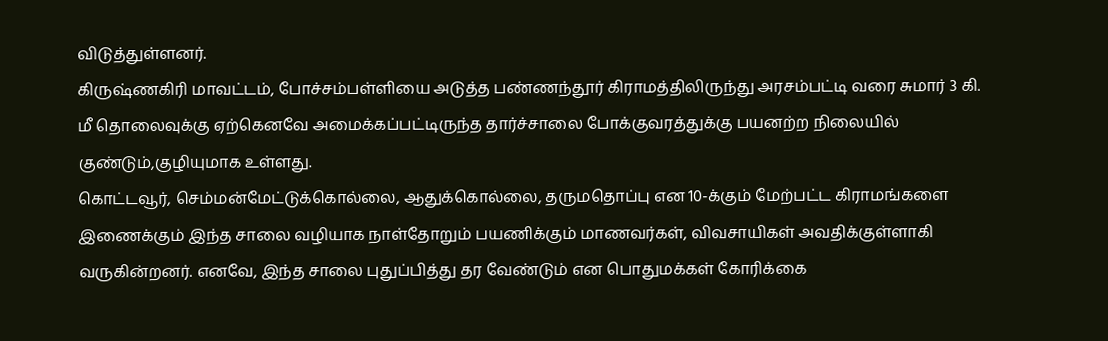விடுத்துள்ளனர்.
கிருஷ்ணகிரி மாவட்டம், போச்சம்பள்ளியை அடுத்த பண்ணந்தூர் கிராமத்திலிருந்து அரசம்பட்டி வரை சுமார் 3 கி. மீ தொலைவுக்கு ஏற்கெனவே அமைக்கப்பட்டிருந்த தார்ச்சாலை போக்குவரத்துக்கு பயனற்ற நிலையில் குண்டும்,குழியுமாக உள்ளது.
கொட்டவூர், செம்மன்மேட்டுக்கொல்லை, ஆதுக்கொல்லை, தருமதொப்பு என 10-க்கும் மேற்பட்ட கிராமங்களை இணைக்கும் இந்த சாலை வழியாக நாள்தோறும் பயணிக்கும் மாணவர்கள், விவசாயிகள் அவதிக்குள்ளாகி வருகின்றனர். எனவே, இந்த சாலை புதுப்பித்து தர வேண்டும் என பொதுமக்கள் கோரிக்கை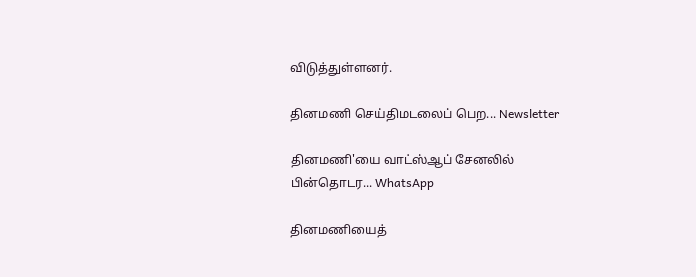விடுத்துள்ளனர்.

தினமணி செய்திமடலைப் பெற... Newsletter

தினமணி'யை வாட்ஸ்ஆப் சேனலில் பின்தொடர... WhatsApp

தினமணியைத்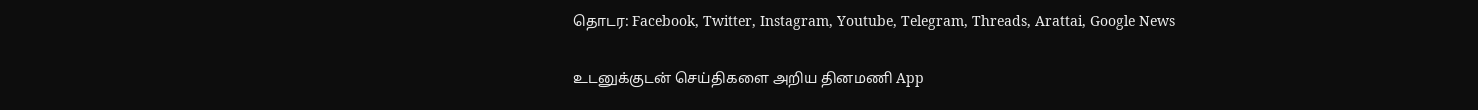தொடர: Facebook, Twitter, Instagram, Youtube, Telegram, Threads, Arattai, Google News

உடனுக்குடன் செய்திகளை அறிய தினமணி App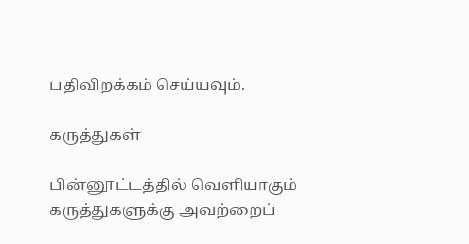பதிவிறக்கம் செய்யவும்.

கருத்துகள்

பின்னூட்டத்தில் வெளியாகும் கருத்துகளுக்கு அவற்றைப்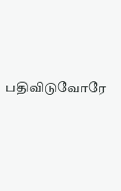பதிவிடுவோரே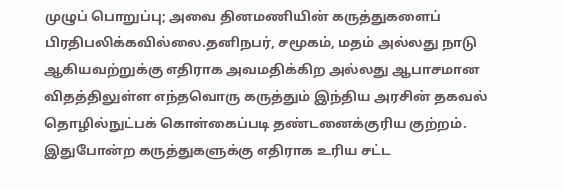முழுப் பொறுப்பு; அவை தினமணியின் கருத்துகளைப் பிரதிபலிக்கவில்லை.தனிநபர், சமூகம், மதம் அல்லது நாடு ஆகியவற்றுக்கு எதிராக அவமதிக்கிற அல்லது ஆபாசமான விதத்திலுள்ள எந்தவொரு கருத்தும் இந்திய அரசின் தகவல் தொழில்நுட்பக் கொள்கைப்படி தண்டனைக்குரிய குற்றம். இதுபோன்ற கருத்துகளுக்கு எதிராக உரிய சட்ட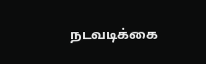நடவடிக்கை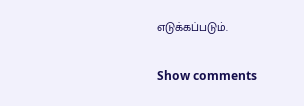எடுக்கப்படும்.

Show comments